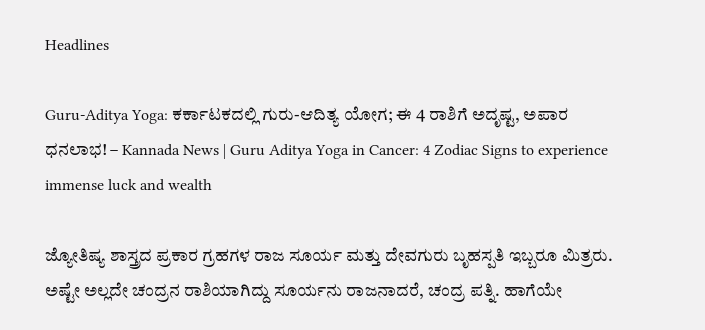Headlines

Guru-Aditya Yoga: ಕರ್ಕಾಟಕದಲ್ಲಿ ಗುರು-ಆದಿತ್ಯ ಯೋಗ; ಈ 4 ರಾಶಿಗೆ ಅದೃಷ್ಟ, ಅಪಾರ ಧನಲಾಭ! – Kannada News | Guru Aditya Yoga in Cancer: 4 Zodiac Signs to experience immense luck and wealth

ಜ್ಯೋತಿಷ್ಯ ಶಾಸ್ತ್ರದ ಪ್ರಕಾರ ಗ್ರಹಗಳ ರಾಜ ಸೂರ್ಯ ಮತ್ತು ದೇವಗುರು ಬೃಹಸ್ಪತಿ ಇಬ್ಬರೂ ಮಿತ್ರರು. ಅಷ್ಟೇ ಅಲ್ಲದೇ ಚಂದ್ರನ ರಾಶಿಯಾಗಿದ್ದು ಸೂರ್ಯನು ರಾಜನಾದರೆ, ಚಂದ್ರ ಪತ್ನಿ. ಹಾಗೆಯೇ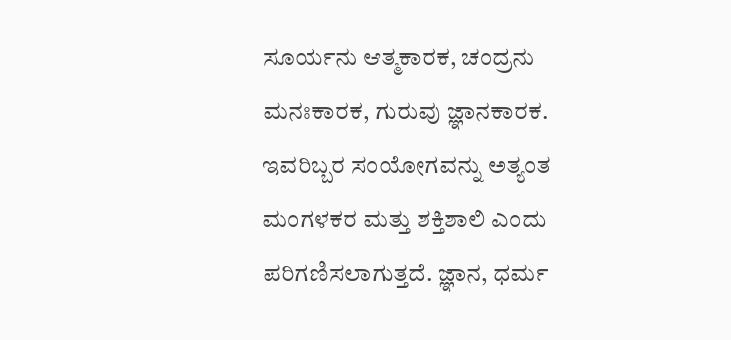ಸೂರ್ಯನು ಆತ್ಮಕಾರಕ, ಚಂದ್ರನು ಮನಃಕಾರಕ, ಗುರುವು ಜ್ಞಾನಕಾರಕ. ಇವರಿಬ್ಬರ ಸಂಯೋಗವನ್ನು ಅತ್ಯಂತ ಮಂಗಳಕರ ಮತ್ತು ಶಕ್ತಿಶಾಲಿ ಎಂದು ಪರಿಗಣಿಸಲಾಗುತ್ತದೆ. ಜ್ಞಾನ, ಧರ್ಮ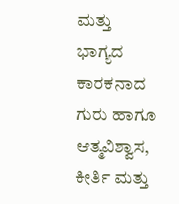ಮತ್ತು ಭಾಗ್ಯದ ಕಾರಕನಾದ ಗುರು ಹಾಗೂ ಆತ್ಮವಿಶ್ವಾಸ, ಕೀರ್ತಿ ಮತ್ತು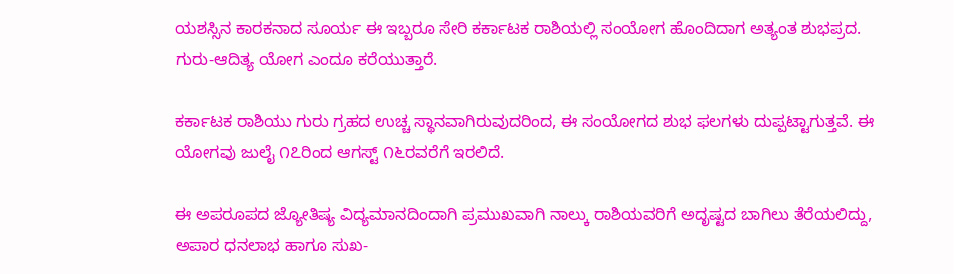ಯಶಸ್ಸಿನ ಕಾರಕನಾದ ಸೂರ್ಯ ಈ ಇಬ್ಬರೂ ಸೇರಿ ಕರ್ಕಾಟಕ ರಾಶಿಯಲ್ಲಿ ಸಂಯೋಗ ಹೊಂದಿದಾಗ ಅತ್ಯಂತ ಶುಭಪ್ರದ. ಗುರು-ಆದಿತ್ಯ ಯೋಗ ಎಂದೂ ಕರೆಯುತ್ತಾರೆ.

ಕರ್ಕಾಟಕ ರಾಶಿಯು ಗುರು ಗ್ರಹದ ಉಚ್ಚ ಸ್ಥಾನವಾಗಿರುವುದರಿಂದ, ಈ ಸಂಯೋಗದ ಶುಭ ಫಲಗಳು ದುಪ್ಪಟ್ಟಾಗುತ್ತವೆ. ಈ ಯೋಗವು ಜುಲೈ ೧೭ರಿಂದ ಆಗಸ್ಟ್ ೧೬ರವರೆಗೆ ಇರಲಿದೆ.

ಈ ಅಪರೂಪದ ಜ್ಯೋತಿಷ್ಯ ವಿದ್ಯಮಾನದಿಂದಾಗಿ ಪ್ರಮುಖವಾಗಿ ನಾಲ್ಕು ರಾಶಿಯವರಿಗೆ ಅದೃಷ್ಟದ ಬಾಗಿಲು ತೆರೆಯಲಿದ್ದು, ಅಪಾರ ಧನಲಾಭ ಹಾಗೂ ಸುಖ-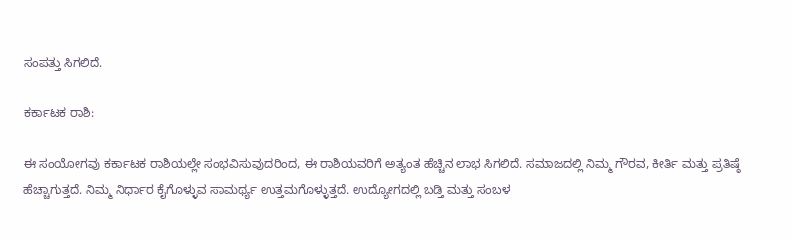ಸಂಪತ್ತು ಸಿಗಲಿದೆ.

ಕರ್ಕಾಟಕ ರಾಶಿ:

ಈ ಸಂಯೋಗವು ಕರ್ಕಾಟಕ ರಾಶಿಯಲ್ಲೇ ಸಂಭವಿಸುವುದರಿಂದ, ಈ ರಾಶಿಯವರಿಗೆ ಅತ್ಯಂತ ಹೆಚ್ಚಿನ ಲಾಭ ಸಿಗಲಿದೆ. ಸಮಾಜದಲ್ಲಿ ನಿಮ್ಮ ಗೌರವ, ಕೀರ್ತಿ ಮತ್ತು ಪ್ರತಿಷ್ಠೆ ಹೆಚ್ಚಾಗುತ್ತದೆ. ನಿಮ್ಮ ನಿರ್ಧಾರ ಕೈಗೊಳ್ಳುವ ಸಾಮರ್ಥ್ಯ ಉತ್ತಮಗೊಳ್ಳುತ್ತದೆ. ಉದ್ಯೋಗದಲ್ಲಿ ಬಡ್ತಿ ಮತ್ತು ಸಂಬಳ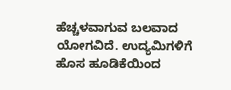ಹೆಚ್ಚಳವಾಗುವ ಬಲವಾದ ಯೋಗವಿದೆ. ಉದ್ಯಮಿಗಳಿಗೆ ಹೊಸ ಹೂಡಿಕೆಯಿಂದ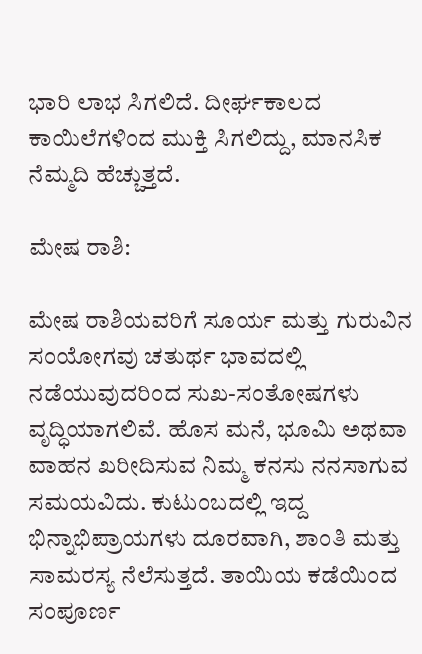ಭಾರಿ ಲಾಭ ಸಿಗಲಿದೆ. ದೀರ್ಘಕಾಲದ ಕಾಯಿಲೆಗಳಿಂದ ಮುಕ್ತಿ ಸಿಗಲಿದ್ದು, ಮಾನಸಿಕ ನೆಮ್ಮದಿ ಹೆಚ್ಚುತ್ತದೆ.

ಮೇಷ ರಾಶಿ:

ಮೇಷ ರಾಶಿಯವರಿಗೆ ಸೂರ್ಯ ಮತ್ತು ಗುರುವಿನ ಸಂಯೋಗವು ಚತುರ್ಥ ಭಾವದಲ್ಲಿ ನಡೆಯುವುದರಿಂದ ಸುಖ-ಸಂತೋಷಗಳು ವೃದ್ಧಿಯಾಗಲಿವೆ. ಹೊಸ ಮನೆ, ಭೂಮಿ ಅಥವಾ ವಾಹನ ಖರೀದಿಸುವ ನಿಮ್ಮ ಕನಸು ನನಸಾಗುವ ಸಮಯವಿದು. ಕುಟುಂಬದಲ್ಲಿ ಇದ್ದ ಭಿನ್ನಾಭಿಪ್ರಾಯಗಳು ದೂರವಾಗಿ, ಶಾಂತಿ ಮತ್ತು ಸಾಮರಸ್ಯ ನೆಲೆಸುತ್ತದೆ. ತಾಯಿಯ ಕಡೆಯಿಂದ ಸಂಪೂರ್ಣ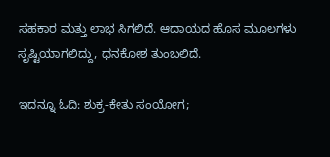ಸಹಕಾರ ಮತ್ತು ಲಾಭ ಸಿಗಲಿದೆ. ಆದಾಯದ ಹೊಸ ಮೂಲಗಳು ಸೃಷ್ಟಿಯಾಗಲಿದ್ದು, ಧನಕೋಶ ತುಂಬಲಿದೆ.

ಇದನ್ನೂ ಓದಿ: ಶುಕ್ರ-ಕೇತು ಸಂಯೋಗ;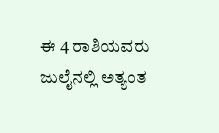ಈ 4 ರಾಶಿಯವರು ಜುಲೈನಲ್ಲಿ ಅತ್ಯಂತ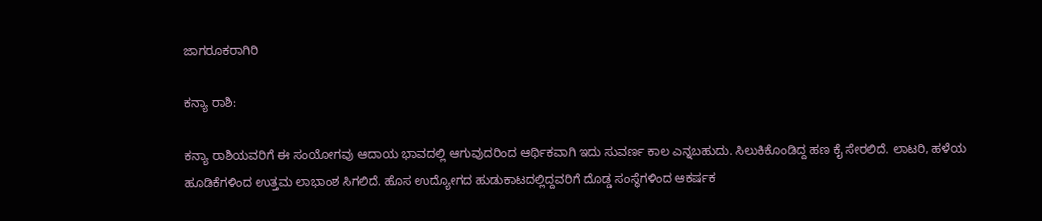ಜಾಗರೂಕರಾಗಿರಿ

ಕನ್ಯಾ ರಾಶಿ:

ಕನ್ಯಾ ರಾಶಿಯವರಿಗೆ ಈ ಸಂಯೋಗವು ಆದಾಯ ಭಾವದಲ್ಲಿ ಆಗುವುದರಿಂದ ಆರ್ಥಿಕವಾಗಿ ಇದು ಸುವರ್ಣ ಕಾಲ ಎನ್ನಬಹುದು. ಸಿಲುಕಿಕೊಂಡಿದ್ದ ಹಣ ಕೈ ಸೇರಲಿದೆ. ಲಾಟರಿ, ಹಳೆಯ ಹೂಡಿಕೆಗಳಿಂದ ಉತ್ತಮ ಲಾಭಾಂಶ ಸಿಗಲಿದೆ. ಹೊಸ ಉದ್ಯೋಗದ ಹುಡುಕಾಟದಲ್ಲಿದ್ದವರಿಗೆ ದೊಡ್ಡ ಸಂಸ್ಥೆಗಳಿಂದ ಆಕರ್ಷಕ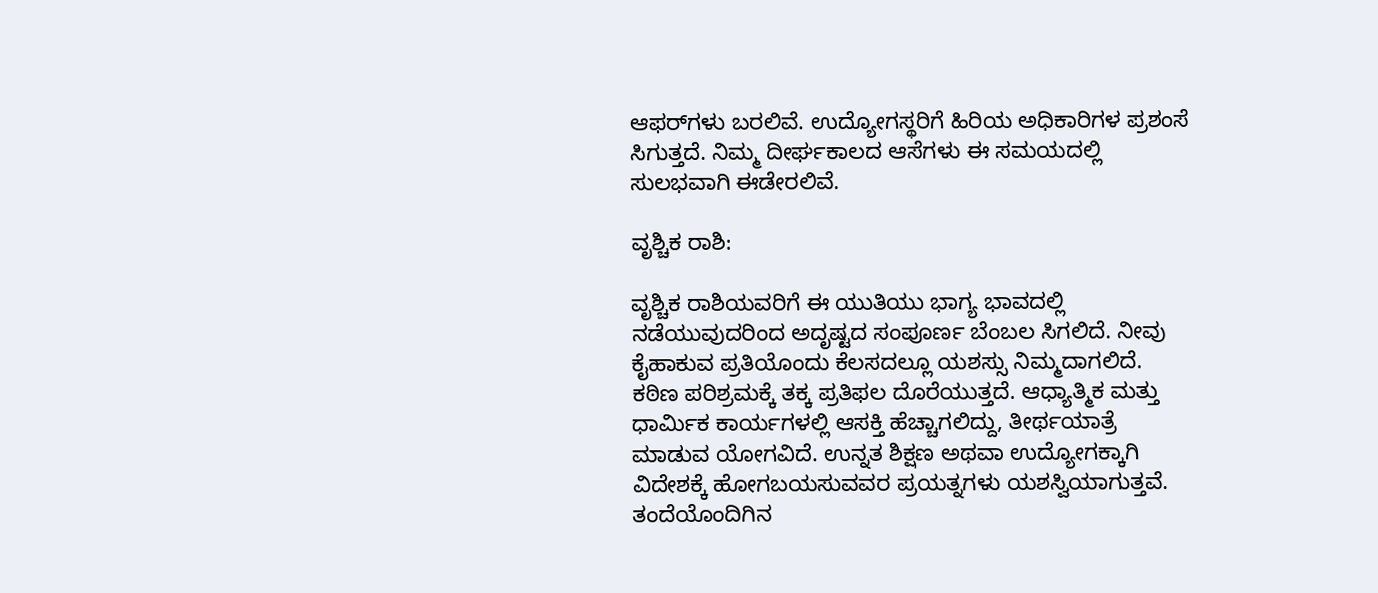ಆಫರ್‌ಗಳು ಬರಲಿವೆ. ಉದ್ಯೋಗಸ್ಥರಿಗೆ ಹಿರಿಯ ಅಧಿಕಾರಿಗಳ ಪ್ರಶಂಸೆ ಸಿಗುತ್ತದೆ. ನಿಮ್ಮ ದೀರ್ಘಕಾಲದ ಆಸೆಗಳು ಈ ಸಮಯದಲ್ಲಿ ಸುಲಭವಾಗಿ ಈಡೇರಲಿವೆ.

ವೃಶ್ಚಿಕ ರಾಶಿ:

ವೃಶ್ಚಿಕ ರಾಶಿಯವರಿಗೆ ಈ ಯುತಿಯು ಭಾಗ್ಯ ಭಾವದಲ್ಲಿ ನಡೆಯುವುದರಿಂದ ಅದೃಷ್ಟದ ಸಂಪೂರ್ಣ ಬೆಂಬಲ ಸಿಗಲಿದೆ. ನೀವು ಕೈಹಾಕುವ ಪ್ರತಿಯೊಂದು ಕೆಲಸದಲ್ಲೂ ಯಶಸ್ಸು ನಿಮ್ಮದಾಗಲಿದೆ. ಕಠಿಣ ಪರಿಶ್ರಮಕ್ಕೆ ತಕ್ಕ ಪ್ರತಿಫಲ ದೊರೆಯುತ್ತದೆ. ಆಧ್ಯಾತ್ಮಿಕ ಮತ್ತು ಧಾರ್ಮಿಕ ಕಾರ್ಯಗಳಲ್ಲಿ ಆಸಕ್ತಿ ಹೆಚ್ಚಾಗಲಿದ್ದು, ತೀರ್ಥಯಾತ್ರೆ ಮಾಡುವ ಯೋಗವಿದೆ. ಉನ್ನತ ಶಿಕ್ಷಣ ಅಥವಾ ಉದ್ಯೋಗಕ್ಕಾಗಿ ವಿದೇಶಕ್ಕೆ ಹೋಗಬಯಸುವವರ ಪ್ರಯತ್ನಗಳು ಯಶಸ್ವಿಯಾಗುತ್ತವೆ. ತಂದೆಯೊಂದಿಗಿನ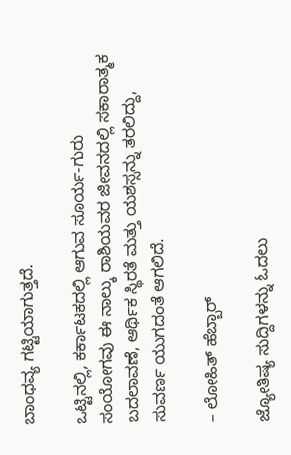ಬಾಂಧವ್ಯ ಗಟ್ಟಿಯಾಗುತ್ತದೆ.

ಒಟ್ಟಿನಲ್ಲಿ, ಕರ್ಕಾಟಕದಲ್ಲಿ ಆಗುವ ಸೂರ್ಯ-ಗುರು ಸಂಯೋಗವು ಈ ನಾಲ್ಕು ರಾಶಿಯವರ ಜೀವನದಲ್ಲಿ ಸಕಾರಾತ್ಮಕ ಬದಲಾವಣೆ, ಆರ್ಥಿಕ ಸ್ಥಿರತೆ ಮತ್ತು ಯಶಸ್ಸನ್ನು ತರಲಿದ್ದು, ಸುವರ್ಣ ಯುಗದಂತೆ ಆಗಲಿದೆ.

– ಲೋಹಿತ್ ಹೆಬ್ಬಾರ್

ಜ್ಯೋತಿಷ್ಯ ಸುದ್ದಿಗಳನ್ನು ಓದಲು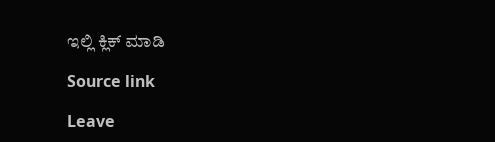ಇಲ್ಲಿ ಕ್ಲಿಕ್ ಮಾಡಿ

Source link

Leave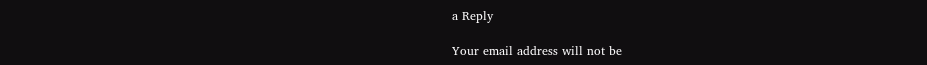a Reply

Your email address will not be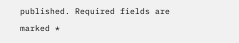published. Required fields are marked *